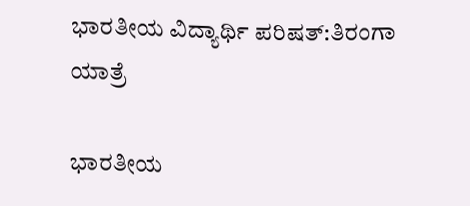ಭಾರತೀಯ ವಿದ್ಯಾರ್ಥಿ ಪರಿಷತ್‌:ತಿರಂಗಾ ಯಾತ್ರೆ

ಭಾರತೀಯ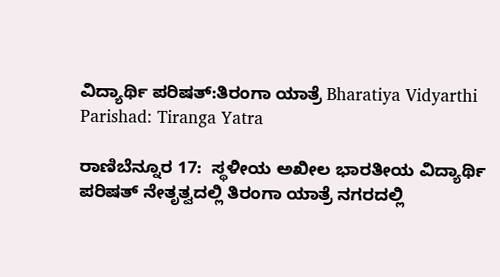ವಿದ್ಯಾರ್ಥಿ ಪರಿಷತ್‌:ತಿರಂಗಾ ಯಾತ್ರೆ Bharatiya Vidyarthi Parishad: Tiranga Yatra

ರಾಣಿಬೆನ್ನೂರ 17:  ಸ್ಥಳೀಯ ಅಖೀಲ ಭಾರತೀಯ ವಿದ್ಯಾರ್ಥಿ ಪರಿಷತ್ ನೇತೃತ್ವದಲ್ಲಿ ತಿರಂಗಾ ಯಾತ್ರೆ ನಗರದಲ್ಲಿ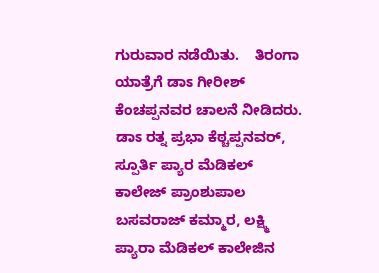ಗುರುವಾರ ನಡೆಯಿತು.    ತಿರಂಗಾ ಯಾತ್ರೆಗೆ ಡಾಽ ಗೀರೀಶ್ ಕೆಂಚಪ್ಪನವರ ಚಾಲನೆ ನೀಡಿದರು. ಡಾಽ ರತ್ನ ಪ್ರಭಾ ಕೆಠ್ಚಪ್ಪನವರ್, ಸ್ಪೂರ್ತಿ ಪ್ಯಾರ ಮೆಡಿಕಲ್ ಕಾಲೇಜ್ ಪ್ರಾಂಶುಪಾಲ ಬಸವರಾಜ್ ಕಮ್ಮಾರ, ಲಕ್ಷ್ಮಿ ಪ್ಯಾರಾ ಮೆಡಿಕಲ್ ಕಾಲೇಜಿನ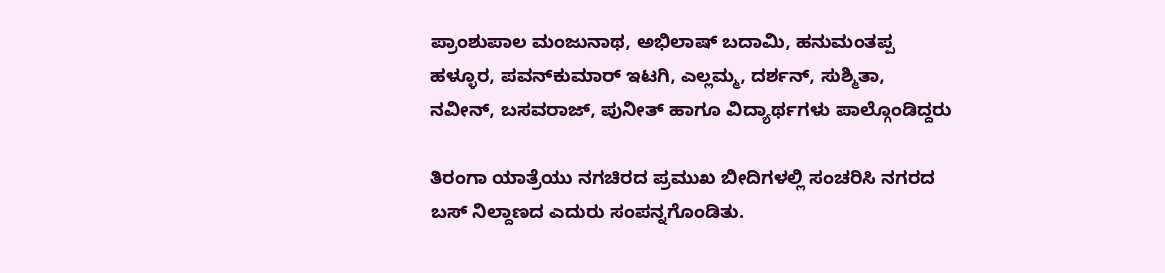ಪ್ರಾಂಶುಪಾಲ ಮಂಜುನಾಥ, ಅಭಿಲಾಷ್ ಬದಾಮಿ, ಹನುಮಂತಪ್ಪ ಹಳ್ಳೂರ, ಪವನ್‌ಕುಮಾರ್ ಇಟಗಿ, ಎಲ್ಲಮ್ಮ, ದರ್ಶನ್, ಸುಶ್ಮಿತಾ, ನವೀನ್, ಬಸವರಾಜ್, ಪುನೀತ್ ಹಾಗೂ ವಿದ್ಯಾರ್ಥಗಳು ಪಾಲ್ಗೊಂಡಿದ್ದರು

ತಿರಂಗಾ ಯಾತ್ರೆಯು ನಗಚಿರದ ಪ್ರಮುಖ ಬೀದಿಗಳಲ್ಲಿ ಸಂಚರಿಸಿ ನಗರದ ಬಸ್ ನಿಲ್ದಾಣದ ಎದುರು ಸಂಪನ್ನಗೊಂಡಿತು.